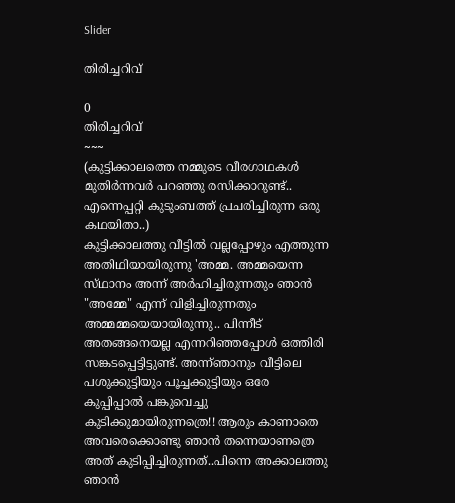Slider

തിരിച്ചറിവ്

0
തിരിച്ചറിവ്
~~~
(കുട്ടിക്കാലത്തെ നമ്മുടെ വീരഗാഥകൾ മുതിർന്നവർ പറഞ്ഞു രസിക്കാറുണ്ട്.. എന്നെപ്പറ്റി കുടുംബത്ത് പ്രചരിച്ചിരുന്ന ഒരു കഥയിതാ..)
കുട്ടിക്കാലത്തു വീട്ടിൽ വല്ലപ്പോഴും എത്തുന്ന അതിഥിയായിരുന്നു 'അമ്മ. അമ്മയെന്ന സ്‌ഥാനം അന്ന് അർഹിച്ചിരുന്നതും ഞാൻ "അമ്മേ" എന്ന് വിളിച്ചിരുന്നതും അമ്മമ്മയെയായിരുന്നു.. പിന്നീട് അതങ്ങനെയല്ല എന്നറിഞ്ഞപ്പോൾ ഒത്തിരി സങ്കടപ്പെട്ടിട്ടുണ്ട്. അന്ന്ഞാനും വീട്ടിലെ പശുക്കുട്ടിയും പൂച്ചക്കുട്ടിയും ഒരേ കുപ്പിപ്പാൽ പങ്കുവെച്ചു കുടിക്കുമായിരുന്നത്രെ!! ആരും കാണാതെ അവരെക്കൊണ്ടു ഞാൻ തന്നെയാണത്രെ അത് കുടിപ്പിച്ചിരുന്നത്..പിന്നെ അക്കാലത്തു ഞാൻ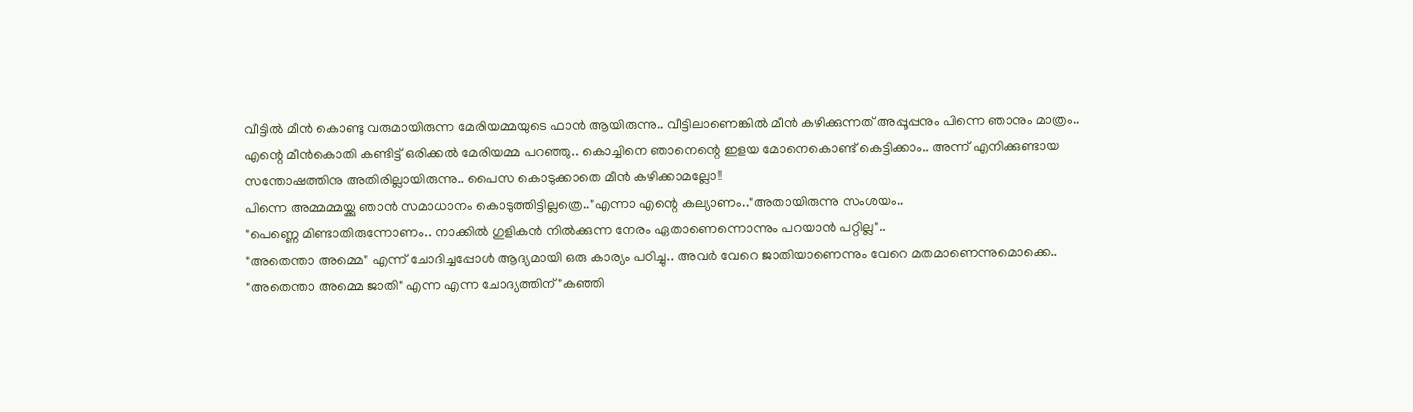വീട്ടിൽ മീൻ കൊണ്ടു വരുമായിരുന്ന മേരിയമ്മയുടെ ഫാൻ ആയിരുന്നു.. വീട്ടിലാണെങ്കിൽ മീൻ കഴിക്കുന്നത് അപ്പൂപ്പനും പിന്നെ ഞാനും മാത്രം..
എന്റെ മീൻകൊതി കണ്ടിട്ട് ഒരിക്കൽ മേരിയമ്മ പറഞ്ഞു.. കൊച്ചിനെ ഞാനെന്റെ ഇളയ മോനെകൊണ്ട് കെട്ടിക്കാം.. അന്ന് എനിക്കുണ്ടായ സന്തോഷത്തിനു അതിരില്ലായിരുന്നു.. പൈസ കൊടുക്കാതെ മീൻ കഴിക്കാമല്ലോ!!
പിന്നെ അമ്മമ്മയ്ക്കു ഞാൻ സമാധാനം കൊടുത്തിട്ടില്ലത്രെ.."എന്നാ എന്റെ കല്യാണം.."അതായിരുന്നു സംശയം..
"പെണ്ണെ മിണ്ടാതിരുന്നോണം.. നാക്കിൽ ഗുളികൻ നിൽക്കുന്ന നേരം ഏതാണെന്നൊന്നും പറയാൻ പറ്റില്ല"..
"അതെന്താ അമ്മെ" എന്ന് ചോദിച്ചപ്പോൾ ആദ്യമായി ഒരു കാര്യം പഠിച്ചു.. അവർ വേറെ ജാതിയാണെന്നും വേറെ മതമാണെന്നുമൊക്കെ..
"അതെന്താ അമ്മെ ജാതി" എന്ന എന്ന ചോദ്യത്തിന് "കഞ്ഞി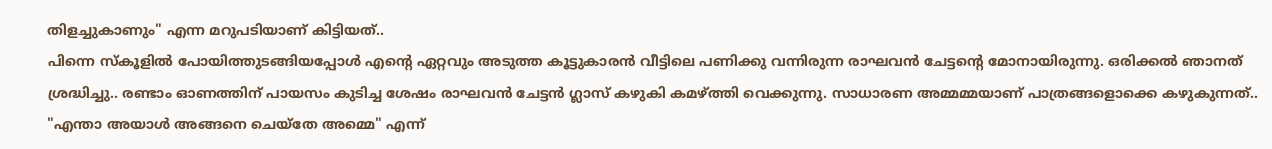തിളച്ചുകാണും" എന്ന മറുപടിയാണ് കിട്ടിയത്..
പിന്നെ സ്കൂളിൽ പോയിത്തുടങ്ങിയപ്പോൾ എന്റെ ഏറ്റവും അടുത്ത കൂട്ടുകാരൻ വീട്ടിലെ പണിക്കു വന്നിരുന്ന രാഘവൻ ചേട്ടന്റെ മോനായിരുന്നു. ഒരിക്കൽ ഞാനത് ശ്രദ്ധിച്ചു.. രണ്ടാം ഓണത്തിന് പായസം കുടിച്ച ശേഷം രാഘവൻ ചേട്ടൻ ഗ്ലാസ് കഴുകി കമഴ്ത്തി വെക്കുന്നു. സാധാരണ അമ്മമ്മയാണ് പാത്രങ്ങളൊക്കെ കഴുകുന്നത്..
"എന്താ അയാൾ അങ്ങനെ ചെയ്തേ അമ്മെ" എന്ന്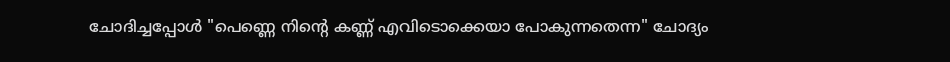ചോദിച്ചപ്പോൾ "പെണ്ണെ നിന്റെ കണ്ണ് എവിടൊക്കെയാ പോകുന്നതെന്ന" ചോദ്യം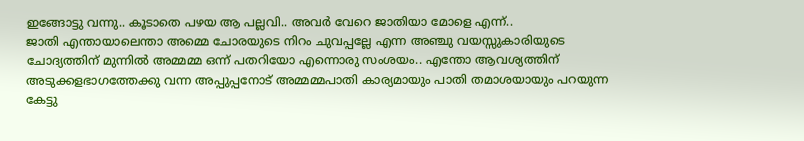ഇങ്ങോട്ടു വന്നു.. കൂടാതെ പഴയ ആ പല്ലവി.. അവർ വേറെ ജാതിയാ മോളെ എന്ന്..
ജാതി എന്തായാലെന്താ അമ്മെ ചോരയുടെ നിറം ചുവപ്പല്ലേ എന്ന അഞ്ചു വയസ്സുകാരിയുടെ ചോദ്യത്തിന് മുന്നിൽ അമ്മമ്മ ഒന്ന് പതറിയോ എന്നൊരു സംശയം.. എന്തോ ആവശ്യത്തിന് അടുക്കളഭാഗത്തേക്കു വന്ന അപ്പുപ്പനോട് അമ്മമ്മപാതി കാര്യമായും പാതി തമാശയായും പറയുന്ന കേട്ടു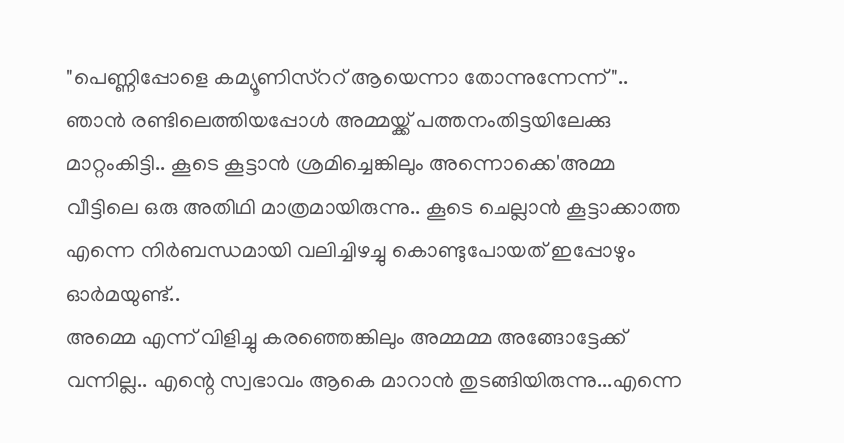"പെണ്ണിപ്പോളെ കമ്യൂണിസ്ററ് ആയെന്നാ തോന്നുന്നേന്ന്"..
ഞാൻ രണ്ടിലെത്തിയപ്പോൾ അമ്മയ്ക്ക് പത്തനംതിട്ടയിലേക്കു മാറ്റംകിട്ടി.. കൂടെ കൂട്ടാൻ ശ്രമിച്ചെങ്കിലും അന്നൊക്കെ'അമ്മ വീട്ടിലെ ഒരു അതിഥി മാത്രമായിരുന്നു.. കൂടെ ചെല്ലാൻ കൂട്ടാക്കാത്ത എന്നെ നിർബന്ധമായി വലിച്ചിഴച്ചു കൊണ്ടുപോയത് ഇപ്പോഴും ഓർമയുണ്ട്..
അമ്മെ എന്ന് വിളിച്ചു കരഞ്ഞെങ്കിലും അമ്മമ്മ അങ്ങോട്ടേക്ക് വന്നില്ല.. എന്റെ സ്വഭാവം ആകെ മാറാൻ തുടങ്ങിയിരുന്നു...എന്നെ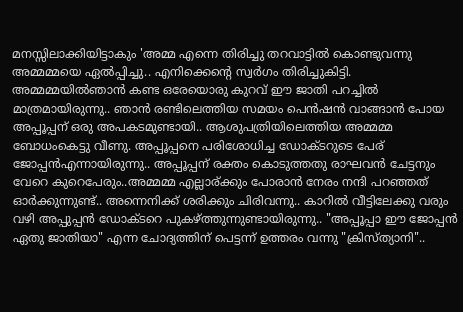മനസ്സിലാക്കിയിട്ടാകും 'അമ്മ എന്നെ തിരിച്ചു തറവാട്ടിൽ കൊണ്ടുവന്നു അമ്മമ്മയെ ഏൽപ്പിച്ചു.. എനിക്കെന്റെ സ്വർഗം തിരിച്ചുകിട്ടി.
അമ്മമ്മയിൽഞാൻ കണ്ട ഒരേയൊരു കുറവ് ഈ ജാതി പറച്ചിൽ മാത്രമായിരുന്നു.. ഞാൻ രണ്ടിലെത്തിയ സമയം പെൻഷൻ വാങ്ങാൻ പോയ അപ്പൂപ്പന് ഒരു അപകടമുണ്ടായി.. ആശുപത്രിയിലെത്തിയ അമ്മമ്മ ബോധംകെട്ടു വീണു. അപ്പൂപ്പനെ പരിശോധിച്ച ഡോക്ടറുടെ പേര് ജോപ്പൻഎന്നായിരുന്നു.. അപ്പൂപ്പന് രക്തം കൊടുത്തതു രാഘവൻ ചേട്ടനും വേറെ കുറെപേരും..അമ്മമ്മ എല്ലാര്ക്കും പോരാൻ നേരം നന്ദി പറഞ്ഞത് ഓർക്കുന്നുണ്ട്.. അന്നെനിക്ക് ശരിക്കും ചിരിവന്നു.. കാറിൽ വീട്ടിലേക്കു വരും വഴി അപ്പുപ്പൻ ഡോക്ടറെ പുകഴ്ത്തുന്നുണ്ടായിരുന്നു.. "അപ്പൂപ്പാ ഈ ജോപ്പൻ ഏതു ജാതിയാ" എന്ന ചോദ്യത്തിന് പെട്ടന്ന് ഉത്തരം വന്നു "ക്രിസ്ത്യാനി"..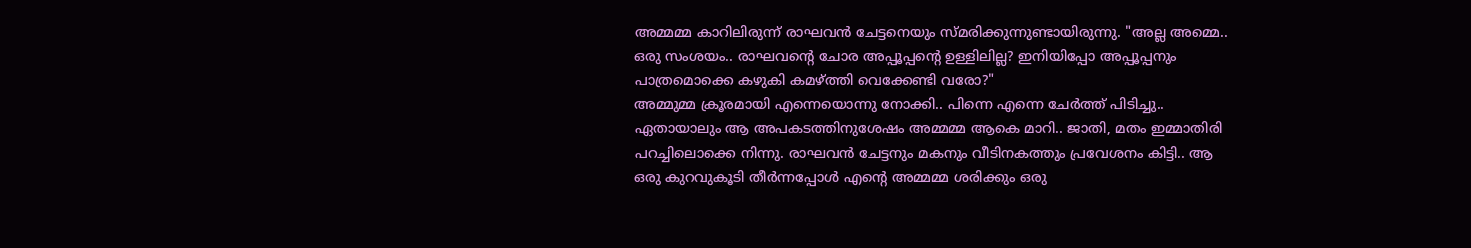അമ്മമ്മ കാറിലിരുന്ന് രാഘവൻ ചേട്ടനെയും സ്മരിക്കുന്നുണ്ടായിരുന്നു. "അല്ല അമ്മെ.. ഒരു സംശയം.. രാഘവന്റെ ചോര അപ്പൂപ്പന്റെ ഉള്ളിലില്ല? ഇനിയിപ്പോ അപ്പൂപ്പനും പാത്രമൊക്കെ കഴുകി കമഴ്ത്തി വെക്കേണ്ടി വരോ?"
അമ്മുമ്മ ക്രൂരമായി എന്നെയൊന്നു നോക്കി.. പിന്നെ എന്നെ ചേർത്ത് പിടിച്ചു.. ഏതായാലും ആ അപകടത്തിനുശേഷം അമ്മമ്മ ആകെ മാറി.. ജാതി, മതം ഇമ്മാതിരി പറച്ചിലൊക്കെ നിന്നു. രാഘവൻ ചേട്ടനും മകനും വീടിനകത്തും പ്രവേശനം കിട്ടി.. ആ ഒരു കുറവുകൂടി തീർന്നപ്പോൾ എന്റെ അമ്മമ്മ ശരിക്കും ഒരു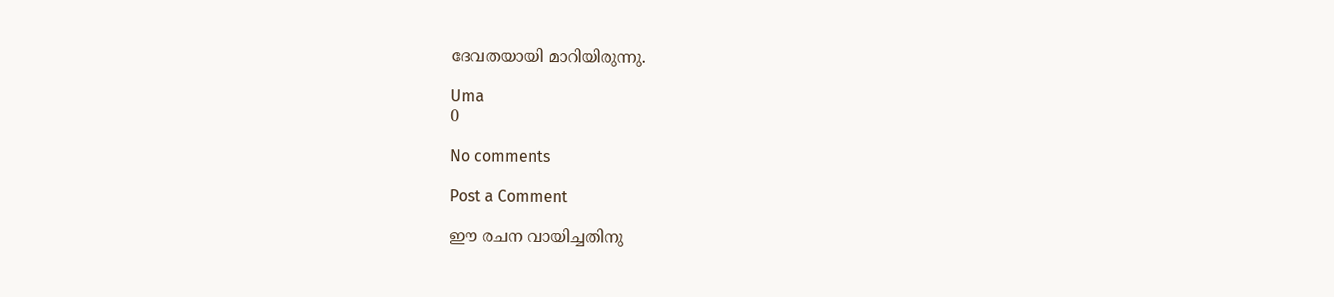ദേവതയായി മാറിയിരുന്നു.

Uma
0

No comments

Post a Comment

ഈ രചന വായിച്ചതിനു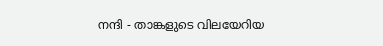നന്ദി - താങ്കളുടെ വിലയേറിയ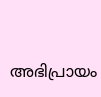അഭിപ്രായം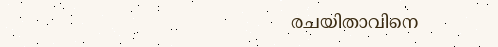രചയിതാവിനെ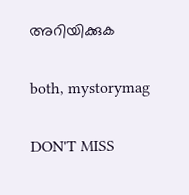അറിയിക്കുക

both, mystorymag

DON'T MISS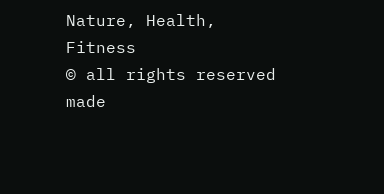Nature, Health, Fitness
© all rights reserved
made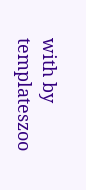with by templateszoo